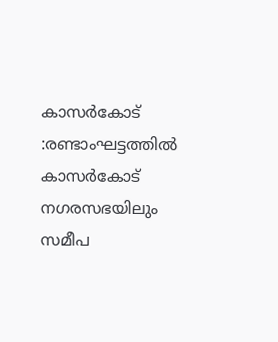കാസർകോട് :രണ്ടാംഘട്ടത്തിൽ കാസർകോട് നഗരസഭയിലും സമീപ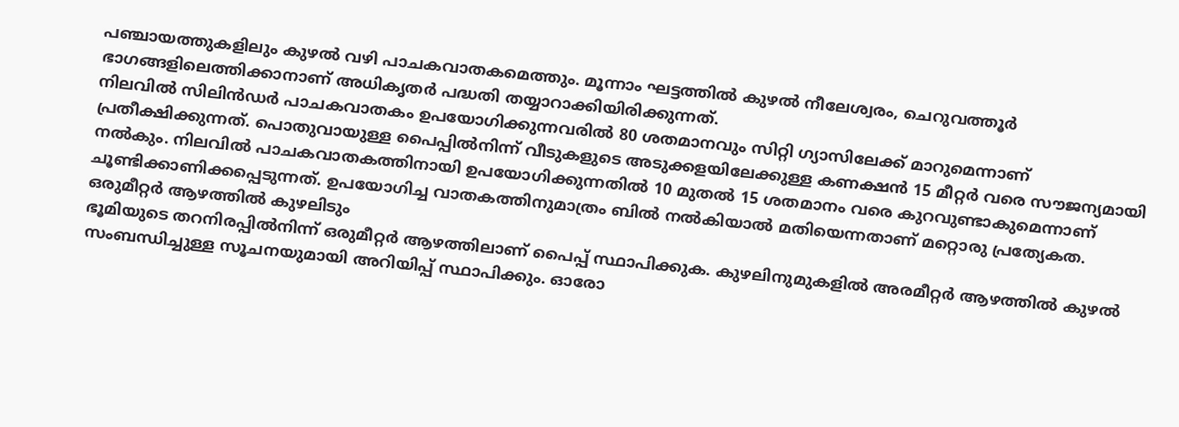പഞ്ചായത്തുകളിലും കുഴൽ വഴി പാചകവാതകമെത്തും. മൂന്നാം ഘട്ടത്തിൽ കുഴൽ നീലേശ്വരം, ചെറുവത്തൂർ ഭാഗങ്ങളിലെത്തിക്കാനാണ് അധികൃതർ പദ്ധതി തയ്യാറാക്കിയിരിക്കുന്നത്.
നിലവിൽ സിലിൻഡർ പാചകവാതകം ഉപയോഗിക്കുന്നവരിൽ 80 ശതമാനവും സിറ്റി ഗ്യാസിലേക്ക് മാറുമെന്നാണ് പ്രതീക്ഷിക്കുന്നത്. പൊതുവായുള്ള പൈപ്പിൽനിന്ന് വീടുകളുടെ അടുക്കളയിലേക്കുള്ള കണക്ഷൻ 15 മീറ്റർ വരെ സൗജന്യമായി നൽകും. നിലവിൽ പാചകവാതകത്തിനായി ഉപയോഗിക്കുന്നതിൽ 10 മുതൽ 15 ശതമാനം വരെ കുറവുണ്ടാകുമെന്നാണ് ചൂണ്ടിക്കാണിക്കപ്പെടുന്നത്. ഉപയോഗിച്ച വാതകത്തിനുമാത്രം ബിൽ നൽകിയാൽ മതിയെന്നതാണ് മറ്റൊരു പ്രത്യേകത.
ഒരുമീറ്റർ ആഴത്തിൽ കുഴലിടും
ഭൂമിയുടെ തറനിരപ്പിൽനിന്ന് ഒരുമീറ്റർ ആഴത്തിലാണ് പൈപ്പ് സ്ഥാപിക്കുക. കുഴലിനുമുകളിൽ അരമീറ്റർ ആഴത്തിൽ കുഴൽ സംബന്ധിച്ചുള്ള സൂചനയുമായി അറിയിപ്പ് സ്ഥാപിക്കും. ഓരോ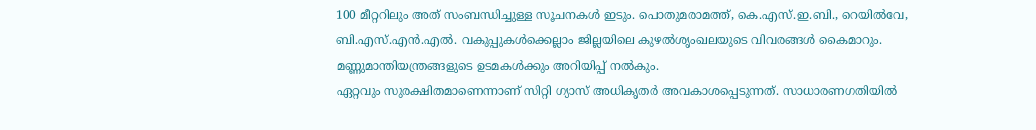100 മീറ്ററിലും അത് സംബന്ധിച്ചുള്ള സൂചനകൾ ഇടും. പൊതുമരാമത്ത്, കെ.എസ്.ഇ.ബി., റെയിൽവേ, ബി.എസ്.എൻ.എൽ. വകുപ്പുകൾക്കെല്ലാം ജില്ലയിലെ കുഴൽശൃംഖലയുടെ വിവരങ്ങൾ കൈമാറും. മണ്ണുമാന്തിയന്ത്രങ്ങളുടെ ഉടമകൾക്കും അറിയിപ്പ് നൽകും.
ഏറ്റവും സുരക്ഷിതമാണെന്നാണ് സിറ്റി ഗ്യാസ് അധികൃതർ അവകാശപ്പെടുന്നത്. സാധാരണഗതിയിൽ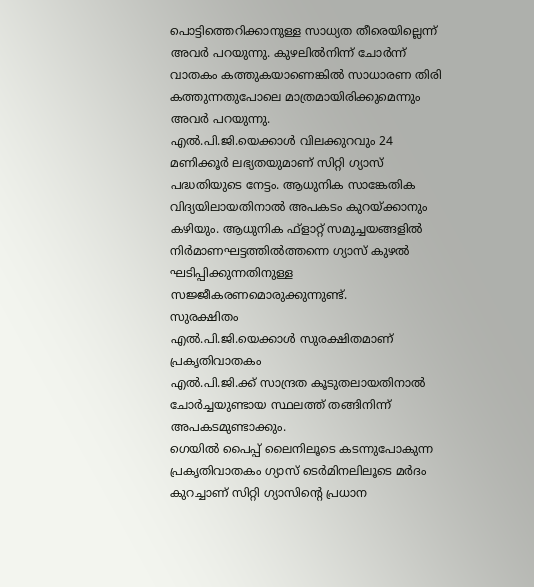പൊട്ടിത്തെറിക്കാനുള്ള സാധ്യത തീരെയില്ലെന്ന് അവർ പറയുന്നു. കുഴലിൽനിന്ന് ചോർന്ന് വാതകം കത്തുകയാണെങ്കിൽ സാധാരണ തിരി കത്തുന്നതുപോലെ മാത്രമായിരിക്കുമെന്നും അവർ പറയുന്നു.
എൽ.പി.ജി.യെക്കാൾ വിലക്കുറവും 24 മണിക്കൂർ ലഭ്യതയുമാണ് സിറ്റി ഗ്യാസ് പദ്ധതിയുടെ നേട്ടം. ആധുനിക സാങ്കേതിക വിദ്യയിലായതിനാൽ അപകടം കുറയ്ക്കാനും കഴിയും. ആധുനിക ഫ്ളാറ്റ് സമുച്ചയങ്ങളിൽ നിർമാണഘട്ടത്തിൽത്തന്നെ ഗ്യാസ് കുഴൽ ഘടിപ്പിക്കുന്നതിനുള്ള സജ്ജീകരണമൊരുക്കുന്നുണ്ട്.
സുരക്ഷിതം
എൽ.പി.ജി.യെക്കാൾ സുരക്ഷിതമാണ് പ്രകൃതിവാതകം
എൽ.പി.ജി.ക്ക് സാന്ദ്രത കൂടുതലായതിനാൽ ചോർച്ചയുണ്ടായ സ്ഥലത്ത് തങ്ങിനിന്ന് അപകടമുണ്ടാക്കും.
ഗെയിൽ പൈപ്പ് ലൈനിലൂടെ കടന്നുപോകുന്ന പ്രകൃതിവാതകം ഗ്യാസ് ടെർമിനലിലൂടെ മർദം കുറച്ചാണ് സിറ്റി ഗ്യാസിന്റെ പ്രധാന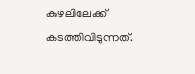കുഴലിലേക്ക് കടത്തിവിടുന്നത്.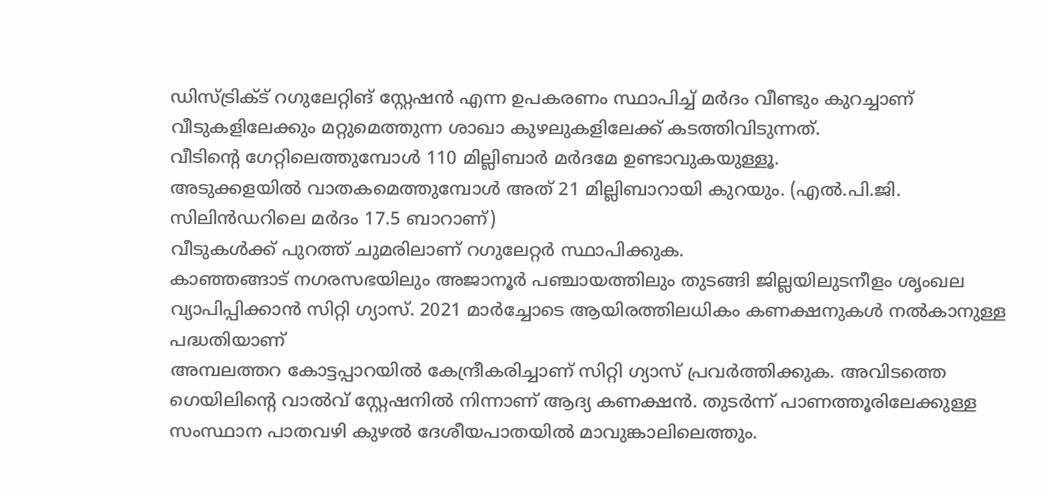ഡിസ്ട്രിക്ട് റഗുലേറ്റിങ് സ്റ്റേഷൻ എന്ന ഉപകരണം സ്ഥാപിച്ച് മർദം വീണ്ടും കുറച്ചാണ് വീടുകളിലേക്കും മറ്റുമെത്തുന്ന ശാഖാ കുഴലുകളിലേക്ക് കടത്തിവിടുന്നത്.
വീടിന്റെ ഗേറ്റിലെത്തുമ്പോൾ 110 മില്ലിബാർ മർദമേ ഉണ്ടാവുകയുള്ളൂ.
അടുക്കളയിൽ വാതകമെത്തുമ്പോൾ അത് 21 മില്ലിബാറായി കുറയും. (എൽ.പി.ജി. സിലിൻഡറിലെ മർദം 17.5 ബാറാണ്)
വീടുകൾക്ക് പുറത്ത് ചുമരിലാണ് റഗുലേറ്റർ സ്ഥാപിക്കുക.
കാഞ്ഞങ്ങാട് നഗരസഭയിലും അജാനൂർ പഞ്ചായത്തിലും തുടങ്ങി ജില്ലയിലുടനീളം ശൃംഖല വ്യാപിപ്പിക്കാൻ സിറ്റി ഗ്യാസ്. 2021 മാർച്ചോടെ ആയിരത്തിലധികം കണക്ഷനുകൾ നൽകാനുള്ള പദ്ധതിയാണ്
അമ്പലത്തറ കോട്ടപ്പാറയിൽ കേന്ദ്രീകരിച്ചാണ് സിറ്റി ഗ്യാസ് പ്രവർത്തിക്കുക. അവിടത്തെ ഗെയിലിന്റെ വാൽവ് സ്റ്റേഷനിൽ നിന്നാണ് ആദ്യ കണക്ഷൻ. തുടർന്ന് പാണത്തൂരിലേക്കുള്ള സംസ്ഥാന പാതവഴി കുഴൽ ദേശീയപാതയിൽ മാവുങ്കാലിലെത്തും.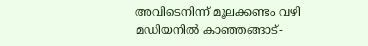അവിടെനിന്ന് മൂലക്കണ്ടം വഴി മഡിയനിൽ കാഞ്ഞങ്ങാട്-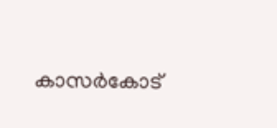കാസർകോട്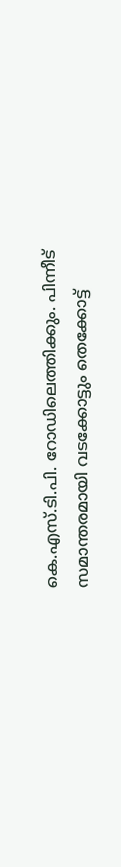കെ.എസ്.ടി.പി. റോഡിലെത്തിക്കും. പിന്നീട് സമാന്തരമായി വടക്കോട്ടും തെക്കോട്ട്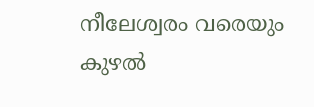നീലേശ്വരം വരെയും കുഴൽ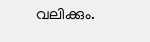വലിക്കും.